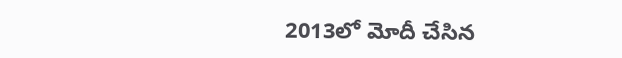2013లో మోదీ చేసిన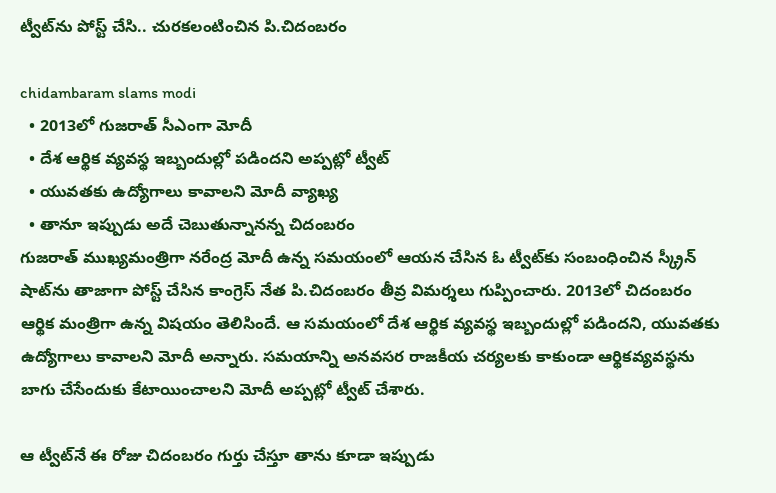ట్వీట్‌ను పోస్ట్ చేసి.. చురకలంటించిన పి.చిదంబరం

chidambaram slams modi
  • 2013లో గుజరాత్‌ సీఎంగా మోదీ
  • దేశ ఆర్థిక వ్యవస్థ ఇబ్బందుల్లో పడిందని అప్పట్లో ట్వీట్
  • యువతకు ఉద్యోగాలు కావాలని మోదీ వ్యాఖ్య
  • తానూ ఇప్పుడు అదే చెబుతున్నానన్న చిదంబరం
గుజరాత్ ముఖ్యమంత్రిగా నరేంద్ర మోదీ ఉన్న సమయంలో ఆయన చేసిన ఓ ట్వీట్‌కు సంబంధించిన‌ స్క్రీన్‌ షాట్‌ను తాజాగా పోస్ట్ చేసిన కాంగ్రెస్‌ నేత పి.చిదంబరం తీవ్ర విమర్శలు గుప్పించారు. 2013లో చిదంబరం ఆర్థిక మంత్రిగా ఉన్న విషయం తెలిసిందే. ఆ సమయంలో దేశ ఆర్థిక వ్యవస్థ ఇబ్బందుల్లో పడిందని, యువతకు ఉద్యోగాలు కావాలని మోదీ అన్నారు. సమయాన్ని అనవసర రాజకీయ చర్యలకు కాకుండా ఆర్థికవ్యవస్థను బాగు చేసేందుకు కేటాయించాలని మోదీ అప్పట్లో ట్వీట్ చేశారు.

ఆ ట్వీట్‌నే ఈ రోజు చిదంబరం గుర్తు చేస్తూ తాను కూడా ఇప్పుడు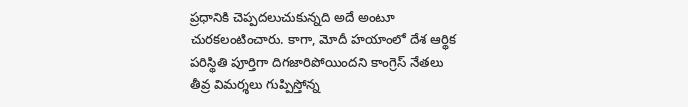ప్రధానికి చెప్పదలుచుకున్నది అదే అంటూ చురకలంటించారు. కాగా, మోదీ హయాంలో దేశ ఆర్థిక పరిస్థితి పూర్తిగా దిగజారిపోయిందని కాంగ్రెస్ నేతలు తీవ్ర విమర్శలు గుప్పిస్తోన్న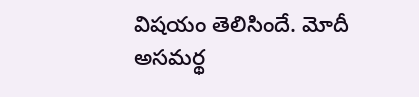విషయం తెలిసిందే. మోదీ అసమర్థ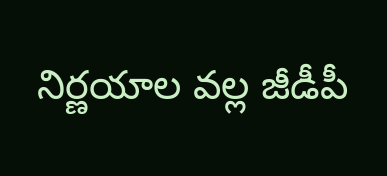నిర్ణయాల వల్ల జీడీపీ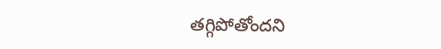తగ్గిపోతోందని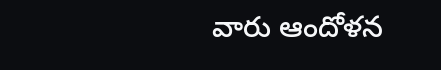వారు ఆందోళన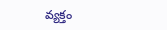వ్యక్తం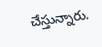చేస్తున్నారు.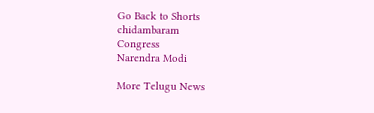Go Back to Shorts
chidambaram
Congress
Narendra Modi

More Telugu News